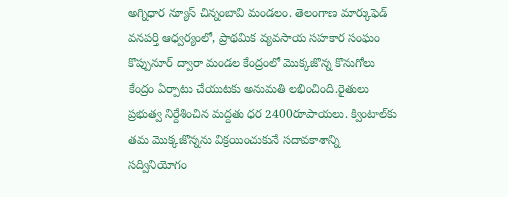అగ్నిధార న్యూస్ చిన్నంబావి మండలం. తెలంగాణ మార్కుఫెడ్ వనపర్తి ఆధ్వర్యంలో, ప్రాథమిక వ్యవసాయ సహకార సంఘం కొప్పునూర్ ద్వారా మండల కేంద్రంలో మొక్కజొన్న కొనుగోలు కేంద్రం ఏర్పాటు చేయుటకు అనుమతి లభించింది.రైతులు ప్రభుత్వ నిర్దేశించిన మద్దతు ధర 2400రూపాయలు. క్వింటాల్‌కు తమ మొక్కజొన్నను విక్రయించుకునే సదావకాశాన్ని సద్వినియోగం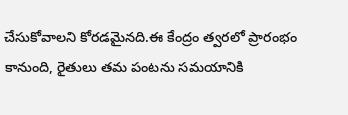చేసుకోవాలని కోరడమైనది.ఈ కేంద్రం త్వరలో ప్రారంభం కానుంది, రైతులు తమ పంటను సమయానికి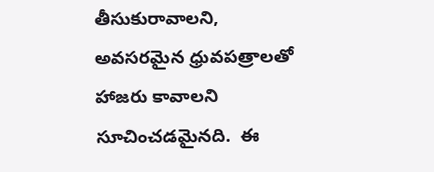తీసుకురావాలని, అవసరమైన ధ్రువపత్రాలతో హాజరు కావాలని సూచించడమైనది.  ఈ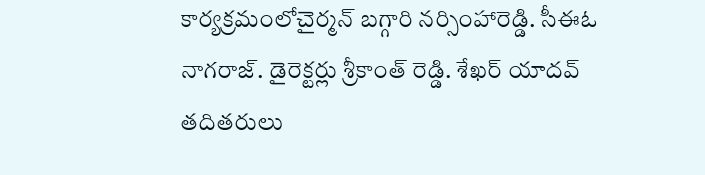కార్యక్రమంలోచైర్మన్ బగ్గారి నర్సింహారెడ్డి. సీఈఓ నాగరాజ్. డైరెక్టర్లు శ్రీకాంత్ రెడ్డి. శేఖర్ యాదవ్ తదితరులు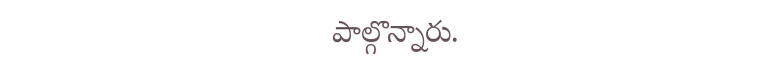పాల్గొన్నారు.